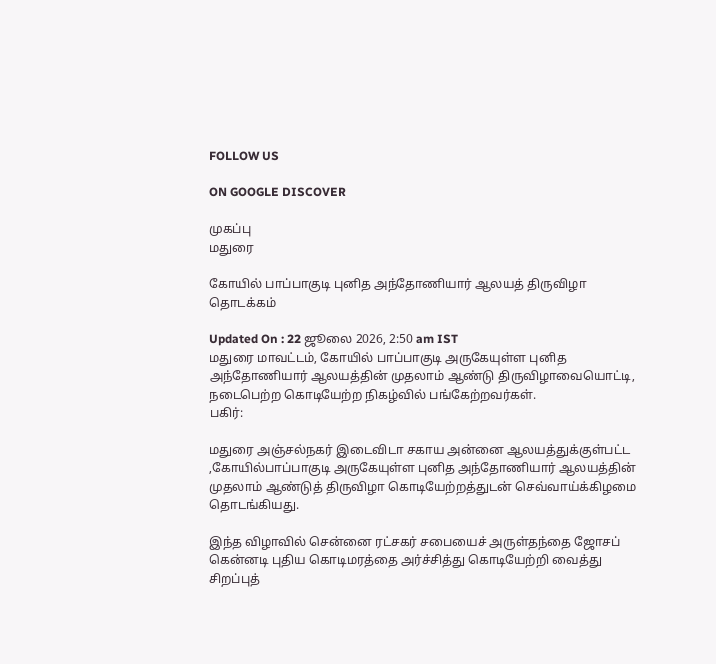FOLLOW US

ON GOOGLE DISCOVER

முகப்பு
மதுரை

கோயில் பாப்பாகுடி புனித அந்தோணியார் ஆலயத் திருவிழா தொடக்கம்

Updated On : 22 ஜூலை 2026, 2:50 am IST
மதுரை மாவட்டம், கோயில் பாப்பாகுடி அருகேயுள்ள புனித அந்தோணியார் ஆலயத்தின் முதலாம் ஆண்டு திருவிழாவையொட்டி, நடைபெற்ற கொடியேற்ற நிகழ்வில் பங்கேற்றவர்கள்.
பகிர்:

மதுரை அஞ்சல்நகர் இடைவிடா சகாய அன்னை ஆலயத்துக்குள்பட்ட ,கோயில்பாப்பாகுடி அருகேயுள்ள புனித அந்தோணியார் ஆலயத்தின் முதலாம் ஆண்டுத் திருவிழா கொடியேற்றத்துடன் செவ்வாய்க்கிழமை தொடங்கியது.

இந்த விழாவில் சென்னை ரட்சகர் சபையைச் அருள்தந்தை ஜோசப் கென்னடி புதிய கொடிமரத்தை அர்ச்சித்து கொடியேற்றி வைத்து சிறப்புத்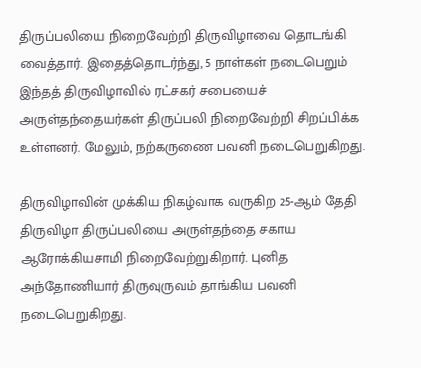திருப்பலியை நிறைவேற்றி திருவிழாவை தொடங்கி வைத்தார். இதைத்தொடர்ந்து, 5 நாள்கள் நடைபெறும் இந்தத் திருவிழாவில் ரட்சகர் சபையைச் அருள்தந்தையர்கள் திருப்பலி நிறைவேற்றி சிறப்பிக்க உள்ளனர். மேலும், நற்கருணை பவனி நடைபெறுகிறது.

திருவிழாவின் முக்கிய நிகழ்வாக வருகிற 25-ஆம் தேதி திருவிழா திருப்பலியை அருள்தந்தை சகாய ஆரோக்கியசாமி நிறைவேற்றுகிறார். புனித அந்தோணியார் திருவுருவம் தாங்கிய பவனி நடைபெறுகிறது.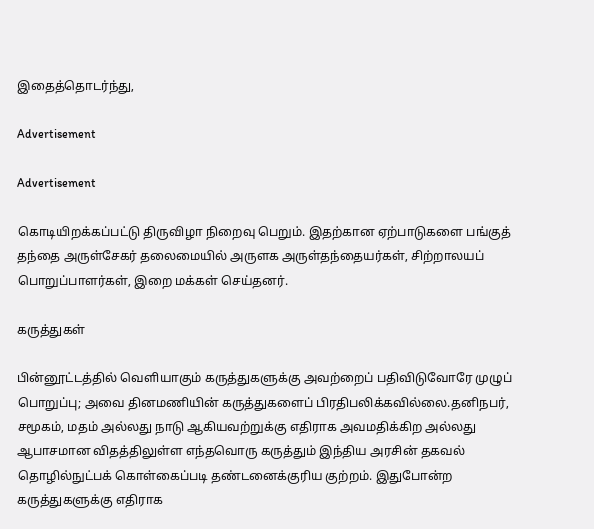இதைத்தொடர்ந்து,

Advertisement

Advertisement

கொடியிறக்கப்பட்டு திருவிழா நிறைவு பெறும். இதற்கான ஏற்பாடுகளை பங்குத் தந்தை அருள்சேகர் தலைமையில் அருளக அருள்தந்தையர்கள், சிற்றாலயப் பொறுப்பாளர்கள், இறை மக்கள் செய்தனர்.

கருத்துகள்

பின்னூட்டத்தில் வெளியாகும் கருத்துகளுக்கு அவற்றைப் பதிவிடுவோரே முழுப் பொறுப்பு; அவை தினமணியின் கருத்துகளைப் பிரதிபலிக்கவில்லை.தனிநபர், சமூகம், மதம் அல்லது நாடு ஆகியவற்றுக்கு எதிராக அவமதிக்கிற அல்லது ஆபாசமான விதத்திலுள்ள எந்தவொரு கருத்தும் இந்திய அரசின் தகவல் தொழில்நுட்பக் கொள்கைப்படி தண்டனைக்குரிய குற்றம். இதுபோன்ற கருத்துகளுக்கு எதிராக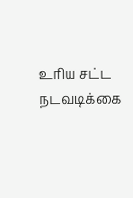உரிய சட்ட நடவடிக்கை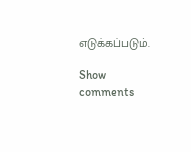எடுக்கப்படும்.

Show comments